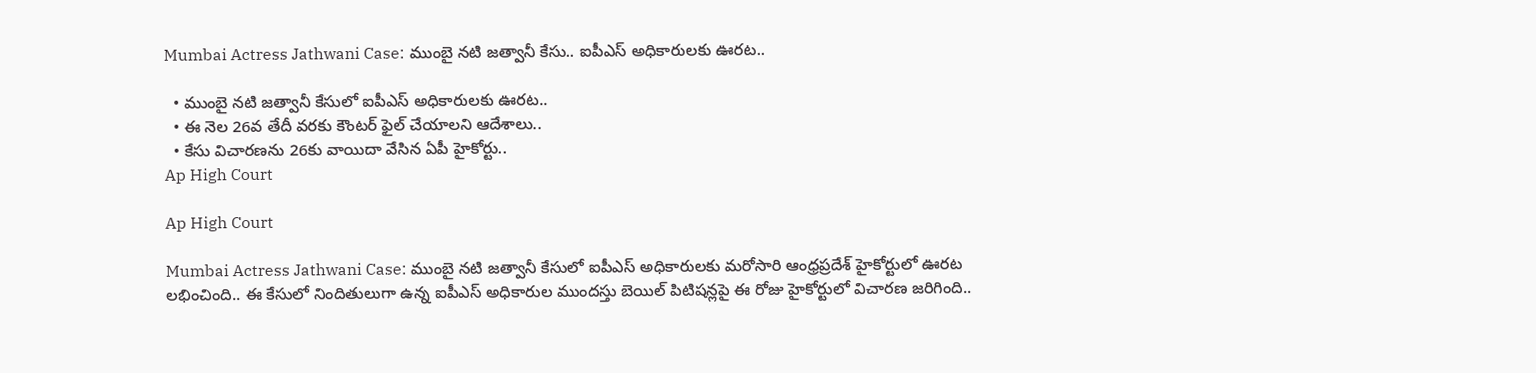Mumbai Actress Jathwani Case: ముంబై నటి జత్వానీ కేసు.. ఐపీఎస్‌ అధికారులకు ఊరట..

  • ముంబై నటి జత్వానీ కేసులో ఐపీఎస్‌ అధికారులకు ఊరట..
  • ఈ నెల 26వ తేదీ వరకు కౌంటర్‌ ఫైల్‌ చేయాలని ఆదేశాలు..
  • కేసు విచారణను 26కు వాయిదా వేసిన ఏపీ హైకోర్టు..
Ap High Court

Ap High Court

Mumbai Actress Jathwani Case: ముంబై నటి జత్వానీ కేసులో ఐపీఎస్‌ అధికారులకు మరోసారి ఆంధ్రప్రదేశ్‌ హైకోర్టులో ఊరట లభించింది.. ఈ కేసులో నిందితులుగా ఉన్న ఐపీఎస్‌ అధికారుల ముందస్తు బెయిల్ పిటిషన్లపై ఈ రోజు హైకోర్టులో విచారణ జరిగింది..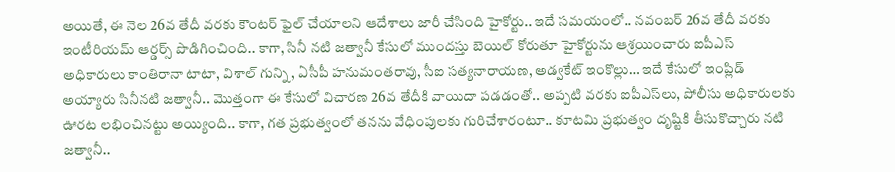అయితే, ఈ నెల 26వ తేదీ వరకు కౌంటర్‌ ఫైల్‌ చేయాలని ఆదేశాలు జారీ చేసింది హైకోర్టు.. ఇదే సమయంలో.. నవంబర్‌ 26వ తేదీ వరకు ఇంటీరియమ్ ఆర్డర్స్ పొడిగించింది.. కాగా, సినీ నటి జత్వానీ కేసులో ముందస్తు బెయిల్ కోరుతూ హైకోర్టును ఆశ్రయించారు ఐపీఎస్ అధికారులు కాంతిరానా టాటా, విశాల్ గున్ని, ఏసీపీ హనుమంతరావు, సీఐ సత్యనారాయణ, అడ్వకేట్ ఇంకొల్లు… ఇదే కేసులో ఇంప్లిడ్ అయ్యారు సినీనటి జత్వానీ.. మొత్తంగా ఈ కేసులో విచారణ 26వ తేదీకి వాయిదా పడడంతో.. అప్పటి వరకు ఐపీఎస్‌లు, పోలీసు అధికారులకు ఊరట లభించినట్టు అయ్యింది.. కాగా, గత ప్రభుత్వంలో తనను వేధింపులకు గురిచేశారంటూ.. కూటమి ప్రభుత్వం దృష్టికి తీసుకొచ్చారు నటి జత్వానీ..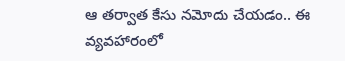ఆ తర్వాత కేసు నమోదు చేయడం.. ఈ వ్యవహారంలో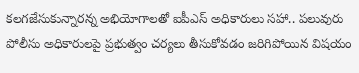కలగజేసుకున్నారన్న అభియోగాలతో ఐపీఎస్ అధికారులు సహా.. పలువురు పోలీసు అధికారులపై ప్రభుత్వం చర్యలు తీసుకోవడం జరిగిపోయిన విషయం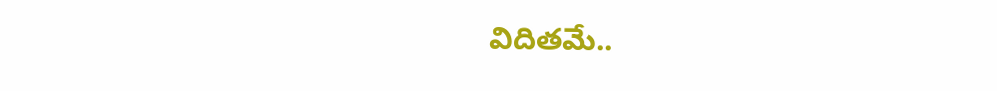విదితమే..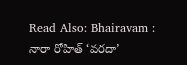Read Also: Bhairavam : నారా రోహిత్ ‘వరదా’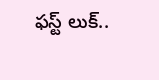ఫస్ట్ లుక్..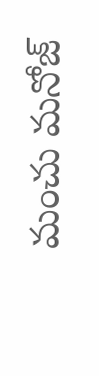మంచు మనోజ్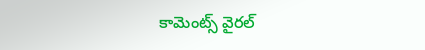కామెంట్స్ వైరల్